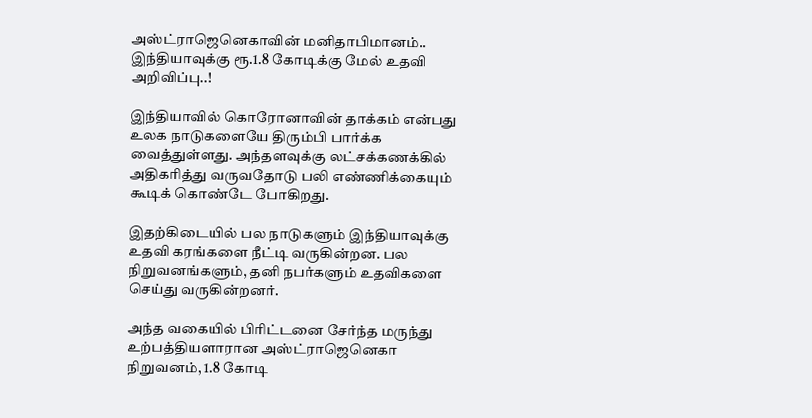அஸ்ட்ராஜெனெகாவின் மனிதாபிமானம்.. இந்தியாவுக்கு ரூ.1.8 கோடிக்கு மேல் உதவி அறிவிப்பு..!

இந்தியாவில் கொரோனாவின் தாக்கம் என்பது உலக நாடுகளையே திரும்பி பார்க்க வைத்துள்ளது. அந்தளவுக்கு லட்சக்கணக்கில் அதிகரித்து வருவதோடு பலி எண்ணிக்கையும் கூடிக் கொண்டே போகிறது.

இதற்கிடையில் பல நாடுகளும் இந்தியாவுக்கு உதவி கரங்களை நீட்டி வருகின்றன. பல நிறுவனங்களும், தனி நபர்களும் உதவிகளை செய்து வருகின்றனர்.

அந்த வகையில் பிரிட்டனை சேர்ந்த மருந்து உற்பத்தியளாரான அஸ்ட்ராஜெனெகா நிறுவனம், 1.8 கோடி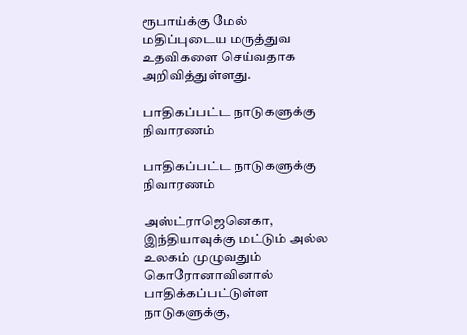ரூபாய்க்கு மேல் மதிப்புடைய மருத்துவ உதவிகளை செய்வதாக அறிவித்துள்ளது.

பாதிகப்பட்ட நாடுகளுக்கு நிவாரணம்

பாதிகப்பட்ட நாடுகளுக்கு நிவாரணம்

அஸ்ட்ராஜெனெகா, இந்தியாவுக்கு மட்டும் அல்ல உலகம் முழுவதும் கொரோனாவினால் பாதிக்கப்பட்டுள்ள நாடுகளுக்கு,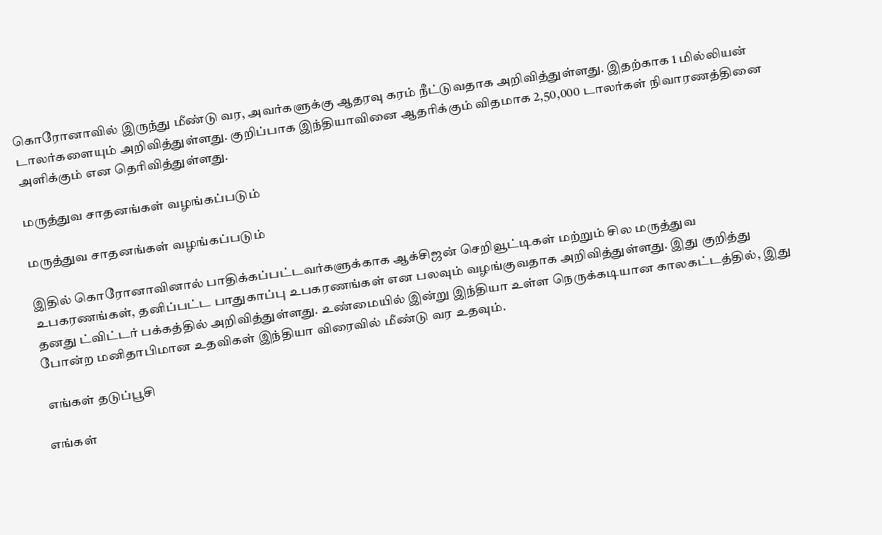கொரோனாவில் இருந்து மீண்டு வர, அவர்களுக்கு ஆதரவு கரம் நீட்டுவதாக அறிவித்துள்ளது. இதற்காக 1 மில்லியன் டாலர்களையும் அறிவித்துள்ளது. குறிப்பாக இந்தியாவினை ஆதரிக்கும் விதமாக 2,50,000 டாலர்கள் நிவாரணத்தினை அளிக்கும் என தெரிவித்துள்ளது.

மருத்துவ சாதனங்கள் வழங்கப்படும்

மருத்துவ சாதனங்கள் வழங்கப்படும்

இதில் கொரோனாவினால் பாதிக்கப்பட்டவர்களுக்காக ஆக்சிஜன் செறிவூட்டிகள் மற்றும் சில மருத்துவ உபகரணங்கள், தனிப்பட்ட பாதுகாப்பு உபகரணங்கள் என பலவும் வழங்குவதாக அறிவித்துள்ளது. இது குறித்து தனது ட்விட்டர் பக்கத்தில் அறிவித்துள்ளது. உண்மையில் இன்று இந்தியா உள்ள நெருக்கடியான காலகட்டத்தில், இது போன்ற மனிதாபிமான உதவிகள் இந்தியா விரைவில் மீண்டு வர உதவும்.

 எங்கள் தடுப்பூசி

எங்கள்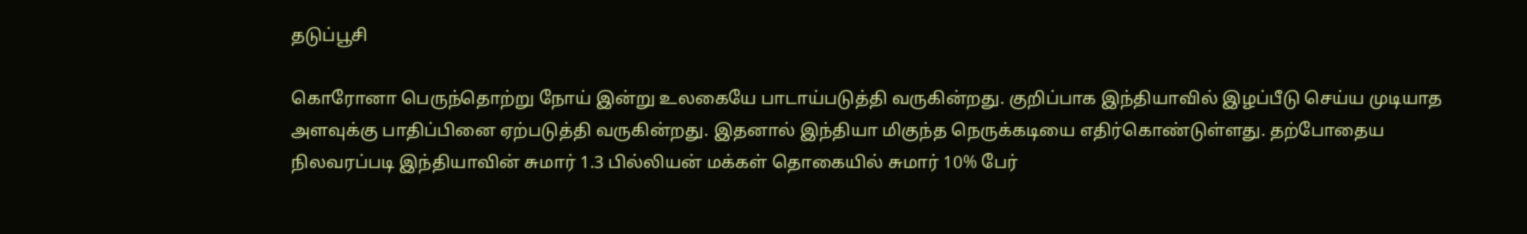தடுப்பூசி

கொரோனா பெருந்தொற்று நோய் இன்று உலகையே பாடாய்படுத்தி வருகின்றது. குறிப்பாக இந்தியாவில் இழப்பீடு செய்ய முடியாத அளவுக்கு பாதிப்பினை ஏற்படுத்தி வருகின்றது. இதனால் இந்தியா மிகுந்த நெருக்கடியை எதிர்கொண்டுள்ளது. தற்போதைய நிலவரப்படி இந்தியாவின் சுமார் 1.3 பில்லியன் மக்கள் தொகையில் சுமார் 10% பேர்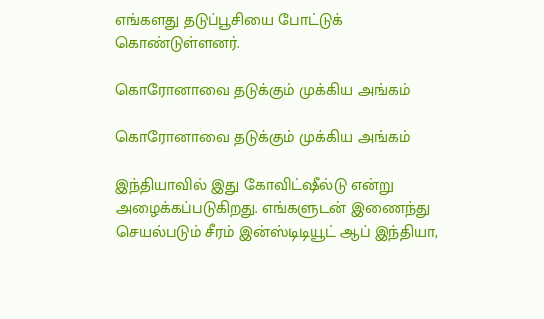எங்களது தடுப்பூசியை போட்டுக் கொண்டுள்ளனர்.

கொரோனாவை தடுக்கும் முக்கிய அங்கம்

கொரோனாவை தடுக்கும் முக்கிய அங்கம்

இந்தியாவில் இது கோவிட்ஷீல்டு என்று அழைக்கப்படுகிறது. எங்களுடன் இணைந்து செயல்படும் சீரம் இன்ஸ்டிடியூட் ஆப் இந்தியா,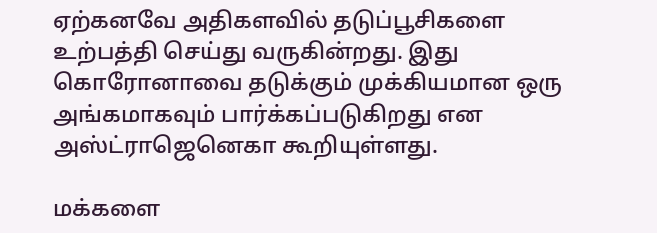ஏற்கனவே அதிகளவில் தடுப்பூசிகளை உற்பத்தி செய்து வருகின்றது. இது கொரோனாவை தடுக்கும் முக்கியமான ஒரு அங்கமாகவும் பார்க்கப்படுகிறது என அஸ்ட்ராஜெனெகா கூறியுள்ளது.

மக்களை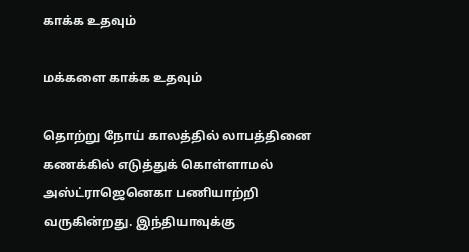காக்க உதவும்

மக்களை காக்க உதவும்

தொற்று நோய் காலத்தில் லாபத்தினை கணக்கில் எடுத்துக் கொள்ளாமல் அஸ்ட்ராஜெனெகா பணியாற்றி வருகின்றது. இந்தியாவுக்கு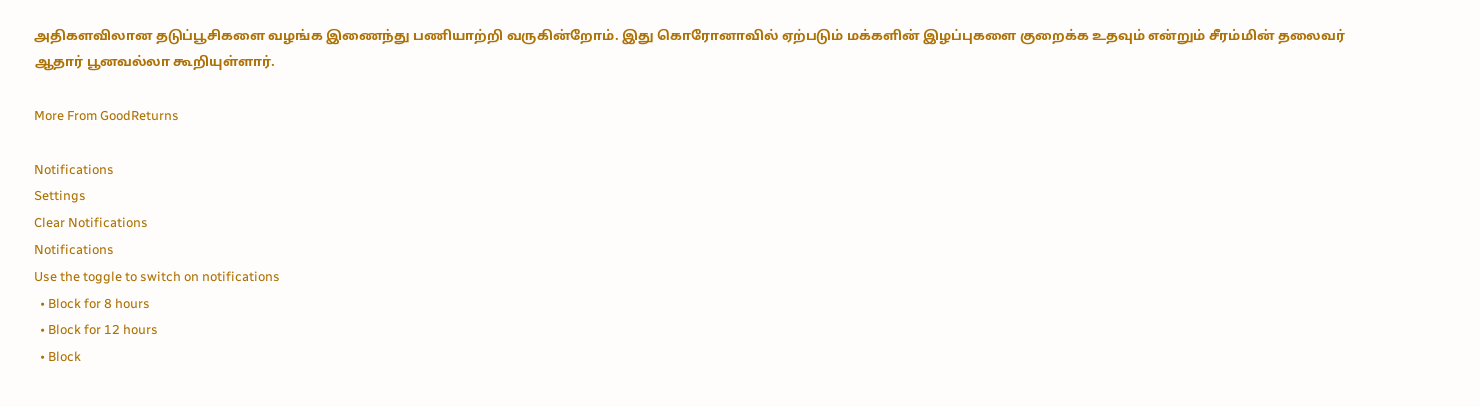அதிகளவிலான தடுப்பூசிகளை வழங்க இணைந்து பணியாற்றி வருகின்றோம். இது கொரோனாவில் ஏற்படும் மக்களின் இழப்புகளை குறைக்க உதவும் என்றும் சீரம்மின் தலைவர் ஆதார் பூனவல்லா கூறியுள்ளார்.

More From GoodReturns

Notifications
Settings
Clear Notifications
Notifications
Use the toggle to switch on notifications
  • Block for 8 hours
  • Block for 12 hours
  • Block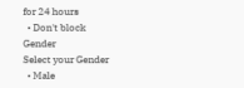for 24 hours
  • Don't block
Gender
Select your Gender
  • Male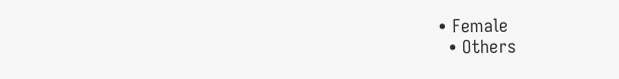• Female
  • Others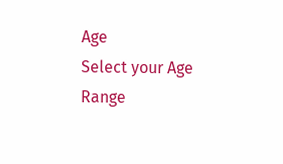Age
Select your Age Range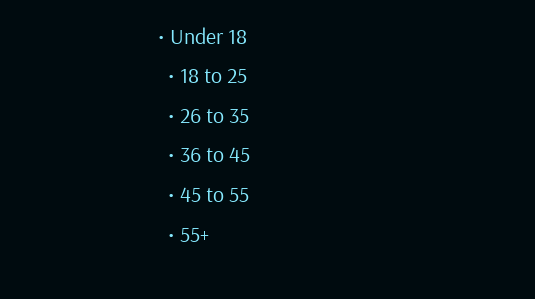• Under 18
  • 18 to 25
  • 26 to 35
  • 36 to 45
  • 45 to 55
  • 55+